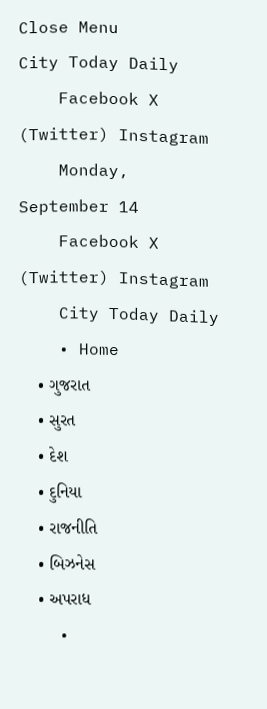Close Menu
City Today Daily
    Facebook X (Twitter) Instagram
    Monday, September 14
    Facebook X (Twitter) Instagram
    City Today Daily
    • Home
    • ગુજરાત
    • સુરત
    • દેશ
    • દુનિયા
    • રાજનીતિ
    • બિઝનેસ
    • અપરાધ
    •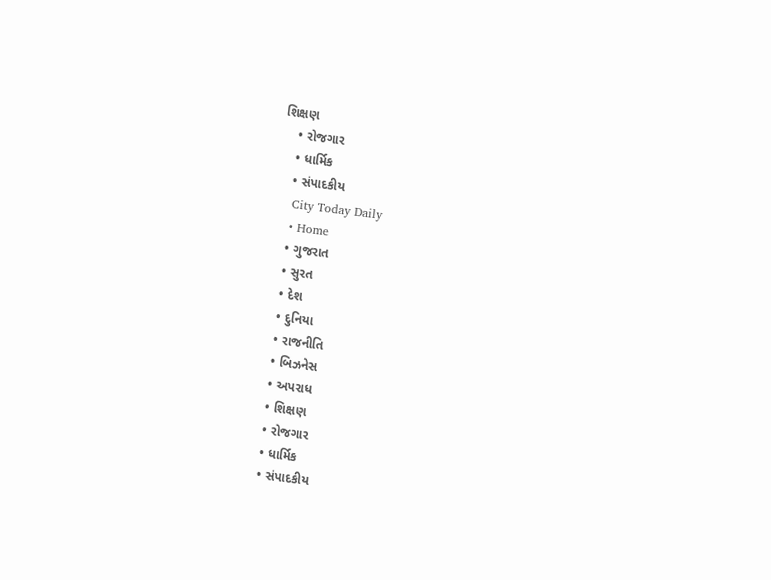શિક્ષણ
    • રોજગાર
    • ધાર્મિક
    • સંપાદકીય
    City Today Daily
    • Home
    • ગુજરાત
    • સુરત
    • દેશ
    • દુનિયા
    • રાજનીતિ
    • બિઝનેસ
    • અપરાધ
    • શિક્ષણ
    • રોજગાર
    • ધાર્મિક
    • સંપાદકીય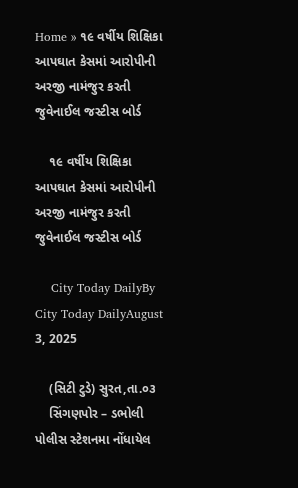Home » ૧૯ વર્ષીય શિક્ષિકા આપઘાત કેસમાં આરોપીની અરજી નામંજુર કરતી જુવેનાઈલ જસ્ટીસ બોર્ડ

    ૧૯ વર્ષીય શિક્ષિકા આપઘાત કેસમાં આરોપીની અરજી નામંજુર કરતી જુવેનાઈલ જસ્ટીસ બોર્ડ

    City Today DailyBy City Today DailyAugust 3, 2025

    (સિટી ટુડે) સુરત,તા.૦૩
    સિંગણપોર – ડભોલી પોલીસ સ્ટેશનમા નોંધાયેલ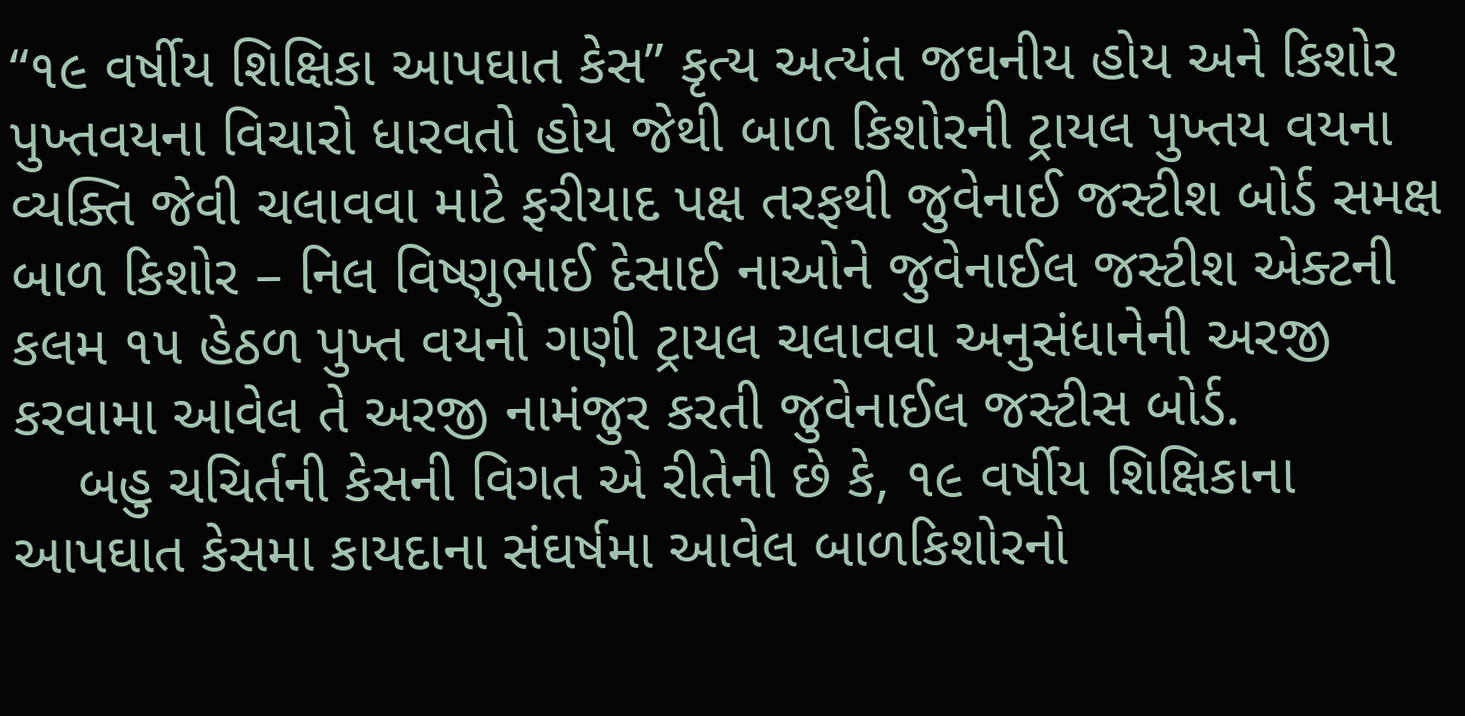“૧૯ વર્ષીય શિક્ષિકા આપઘાત કેસ” કૃત્ય અત્યંત જઘનીય હોય અને કિશોર પુખ્તવયના વિચારો ધારવતો હોય જેથી બાળ કિશોરની ટ્રાયલ પુખ્તય વયના વ્યક્તિ જેવી ચલાવવા માટે ફરીયાદ પક્ષ તરફથી જુવેનાઈ જસ્ટીશ બોર્ડ સમક્ષ બાળ કિશોર – નિલ વિષ્ણુભાઈ દેસાઈ નાઓને જુવેનાઈલ જસ્ટીશ એક્ટની કલમ ૧૫ હેઠળ પુખ્ત વયનો ગણી ટ્રાયલ ચલાવવા અનુસંધાનેની અરજી કરવામા આવેલ તે અરજી નામંજુર કરતી જુવેનાઈલ જસ્ટીસ બોર્ડ.
    બહુ ચચિર્તની કેસની વિગત એ રીતેની છે કે, ૧૯ વર્ષીય શિક્ષિકાના આપઘાત કેસમા કાયદાના સંઘર્ષમા આવેલ બાળકિશોરનો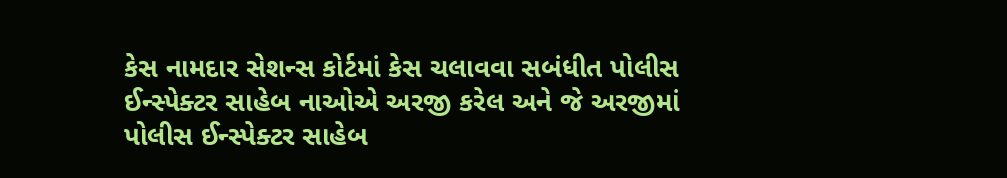કેસ નામદાર સેશન્સ કોર્ટમાં કેસ ચલાવવા સબંધીત પોલીસ ઈન્સ્પેક્ટર સાહેબ નાઓએ અરજી કરેલ અને જે અરજીમાં પોલીસ ઈન્સ્પેક્ટર સાહેબ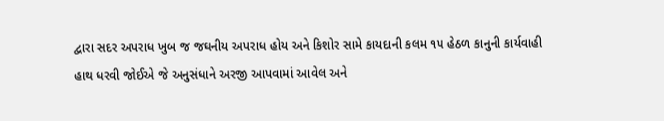દ્વારા સદર અપરાધ ખુબ જ જઘનીય અપરાધ હોય અને કિશોર સામે કાયદાની કલમ ૧૫ હેઠળ કાનુની કાર્યવાહી હાથ ધરવી જોઈએ જે અનુસંધાને અરજી આપવામાં આવેલ અને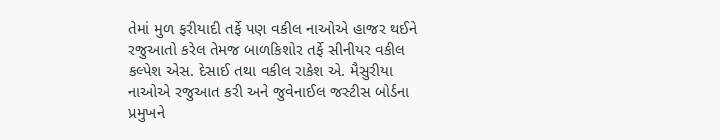તેમાં મુળ ફરીયાદી તર્ફે પણ વકીલ નાઓએ હાજર થઈને રજુઆતો કરેલ તેમજ બાળકિશોર તર્ફે સીનીયર વકીલ કલ્પેશ એસ. દેસાઈ તથા વકીલ રાકેશ એ. મૈસુરીયા નાઓએ રજુઆત કરી અને જુવેનાઈલ જસ્ટીસ બોર્ડના પ્રમુખને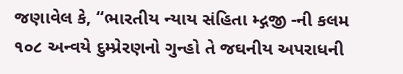જણાવેલ કે, “ભારતીય ન્યાય સંહિતા મ્દ્ગજી -ની કલમ ૧૦૮ અન્વયે દુમ્પ્રેરણનો ગુન્હો તે જઘનીય અપરાધની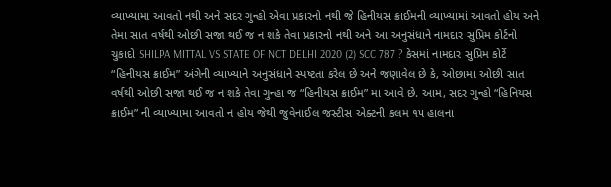વ્યાખ્યામા આવતો નથી અને સદર ગુન્હો એવા પ્રકારનો નથી જે હિનીયસ ક્રાઈમની વ્યાખ્યામાં આવતો હોય અને તેમા સાત વર્ષથી ઓછી સજા થઈ જ ન શકે તેવા પ્રકારનો નથી અને આ અનુસંધાને નામદાર સુપ્રિમ કોર્ટનો ચુકાદો SHILPA MITTAL VS STATE OF NCT DELHI 2020 (2) SCC 787 ? કેસમાં નામદાર સુપ્રિમ કોર્ટે “હિનીયસ ક્રાઈમ” અંગેની વ્યાખ્યાને અનુસંધાને સ્પષ્ટતા કરેલ છે અને જણાવેલ છે કે, ઓછામા ઓછી સાત વર્ષથી ઓછી સજા થઈ જ ન શકે તેવા ગુન્હા જ “હિનીયસ ક્રાઈમ” મા આવે છે. આમ, સદર ગુન્હો “હિનિયસ ક્રાઈમ” ની વ્યાખ્યામા આવતો ન હોય જેથી જુવેનાઈલ જસ્ટીસ એક્ટની કલમ ૧૫ હાલના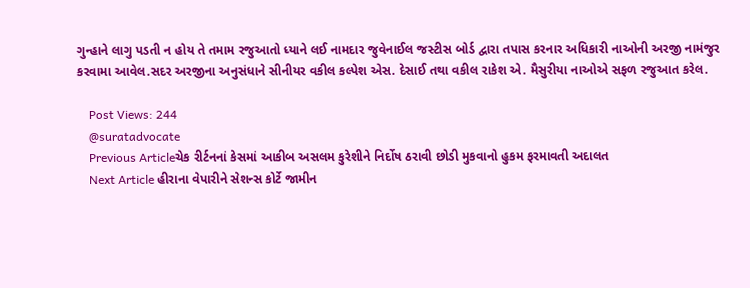ગુન્હાને લાગુ પડતી ન હોય તે તમામ રજુઆતો ધ્યાને લઈ નામદાર જુવેનાઈલ જસ્ટીસ બોર્ડ દ્વારા તપાસ કરનાર અધિકારી નાઓની અરજી નામંજુર કરવામા આવેલ.સદર અરજીના અનુસંધાને સીનીયર વકીલ કલ્પેશ એસ. દેસાઈ તથા વકીલ રાકેશ એ. મૈસુરીયા નાઓએ સફળ રજુઆત કરેલ.

    Post Views: 244
    @suratadvocate
    Previous Articleચેક રીર્ટનનાં કેસમાં આકીબ અસલમ કુરેશીને નિર્દોષ ઠરાવી છોડી મુકવાનો હુકમ ફરમાવતી અદાલત
    Next Article હીરાના વેપારીને સેશન્સ કોર્ટે જામીન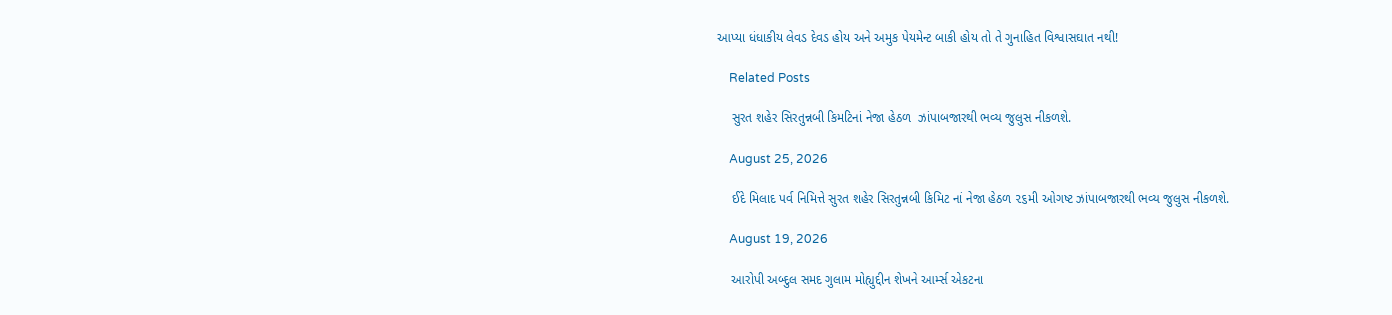આપ્યા ધંધાકીય લેવડ દેવડ હોય અને અમુક પેયમેન્ટ બાકી હોય તો તે ગુનાહિત વિશ્વાસઘાત નથી!

    Related Posts

    સુરત શહેર સિરતુન્નબી કિમટિનાં નેજા હેઠળ  ઝાંપાબજારથી ભવ્ય જુલુસ નીકળશે.

    August 25, 2026

    ઈદે મિલાદ પર્વ નિમિત્તે સુરત શહેર સિરતુન્નબી કિમિટ નાં નેજા હેઠળ ૨૬મી ઓગષ્ટ ઝાંપાબજારથી ભવ્ય જુલુસ નીકળશે.

    August 19, 2026

    આરોપી અબ્દુલ સમદ ગુલામ મોહ્યુદ્દીન શેખને આર્મ્સ એકટના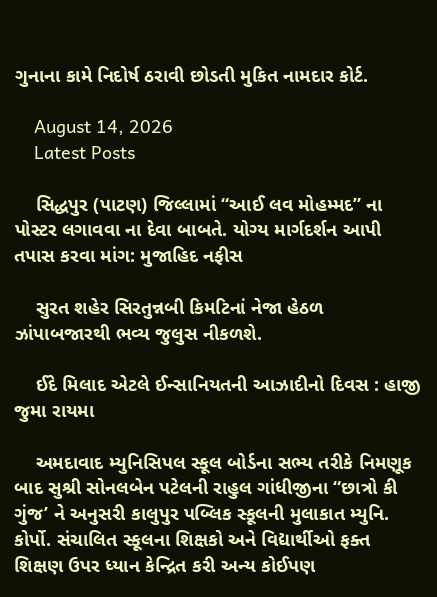ગુનાના કામે નિદોર્ષ ઠરાવી છોડતી મુકિત નામદાર કોર્ટ.

    August 14, 2026
    Latest Posts

    સિદ્ધપુર (પાટણ) જિલ્લામાં “આઈ લવ મોહમ્મદ” ના પોસ્ટર લગાવવા ના દેવા બાબતે. યોગ્ય માર્ગદર્શન આપી તપાસ કરવા માંગ: મુજાહિદ નફીસ

    સુરત શહેર સિરતુન્નબી કિમટિનાં નેજા હેઠળ  ઝાંપાબજારથી ભવ્ય જુલુસ નીકળશે.

    ઈદે મિલાદ એટલે ઈન્સાનિયતની આઝાદીનો દિવસ : હાજી જુમા રાયમા

    અમદાવાદ મ્યુનિસિપલ સ્કૂલ બોર્ડના સભ્ય તરીકે નિમણૂક બાદ સુશ્રી સોનલબેન પટેલની રાહુલ ગાંધીજીના “છાત્રો કી ગુંજ’ ને અનુસરી કાલુપુર પબ્લિક સ્કૂલની મુલાકાત મ્યુનિ. કોર્પો. સંચાલિત સ્કૂલના શિક્ષકો અને વિદ્યાર્થીઓ ફક્ત શિક્ષણ ઉપર ધ્યાન કેન્દ્રિત કરી અન્ય કોઈપણ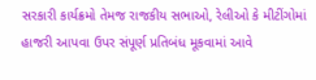સરકારી કાર્યક્રમો તેમજ રાજકીય સભાઓ, રેલીઓ કે મીટીંગોમાં હાજરી આપવા ઉપર સંપૂર્ણ પ્રતિબંધ મૂકવામાં આવે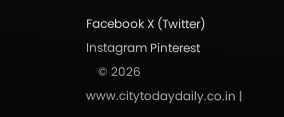Facebook X (Twitter) Instagram Pinterest
    © 2026 www.citytodaydaily.co.in |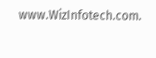www.WizInfotech.com.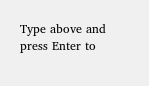Type above and press Enter to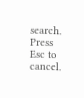search. Press Esc to cancel.